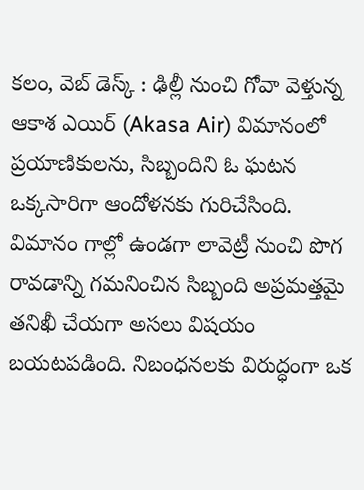కలం, వెబ్ డెస్క్ : ఢిల్లీ నుంచి గోవా వెళ్తున్న ఆకాశ ఎయిర్ (Akasa Air) విమానంలో ప్రయాణికులను, సిబ్బందిని ఓ ఘటన ఒక్కసారిగా ఆందోళనకు గురిచేసింది. విమానం గాల్లో ఉండగా లావెట్రీ నుంచి పొగ రావడాన్ని గమనించిన సిబ్బంది అప్రమత్తమై తనిఖీ చేయగా అసలు విషయం బయటపడింది. నిబంధనలకు విరుద్ధంగా ఒక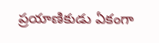ప్రయాణికుడు ఏకంగా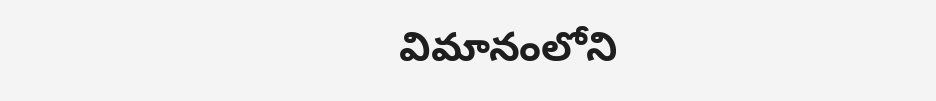విమానంలోని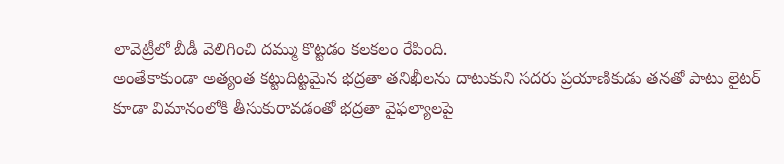లావెట్రీలో బీడీ వెలిగించి దమ్ము కొట్టడం కలకలం రేపింది.
అంతేకాకుండా అత్యంత కట్టుదిట్టమైన భద్రతా తనిఖీలను దాటుకుని సదరు ప్రయాణికుడు తనతో పాటు లైటర్ కూడా విమానంలోకి తీసుకురావడంతో భద్రతా వైఫల్యాలపై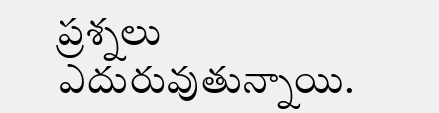ప్రశ్నలు ఎదురువుతున్నాయి.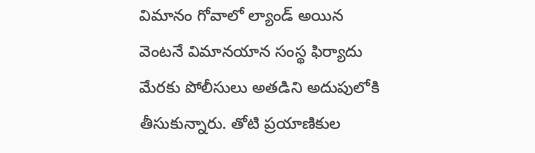విమానం గోవాలో ల్యాండ్ అయిన వెంటనే విమానయాన సంస్థ ఫిర్యాదు మేరకు పోలీసులు అతడిని అదుపులోకి తీసుకున్నారు. తోటి ప్రయాణికుల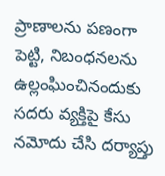ప్రాణాలను పణంగా పెట్టి, నిబంధనలను ఉల్లంఘించినందుకు సదరు వ్యక్తిపై కేసు నమోదు చేసి దర్యాప్తు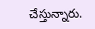చేస్తున్నారు.